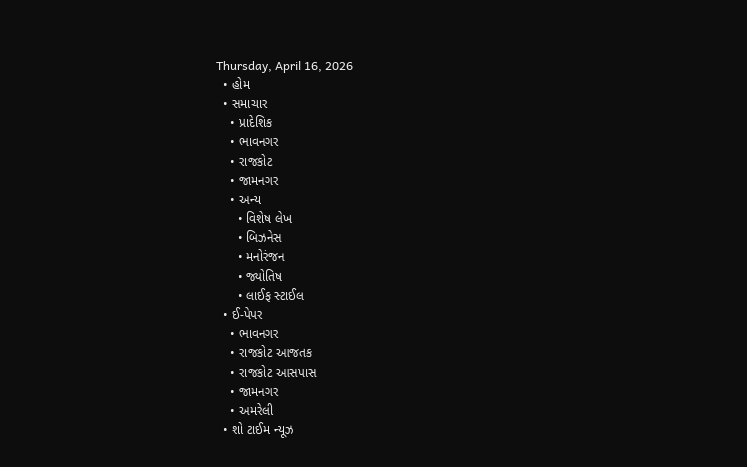Thursday, April 16, 2026
  • હોમ
  • સમાચાર
    • પ્રાદેશિક
    • ભાવનગર
    • રાજકોટ
    • જામનગર
    • અન્ય
      • વિશેષ લેખ
      • બિઝનેસ
      • મનોરંજન
      • જ્યોતિષ
      • લાઈફ સ્ટાઈલ
  • ઈ-પેપર
    • ભાવનગર
    • રાજકોટ આજતક
    • રાજકોટ આસપાસ
    • જામનગર
    • અમરેલી
  • શો ટાઈમ ન્યૂઝ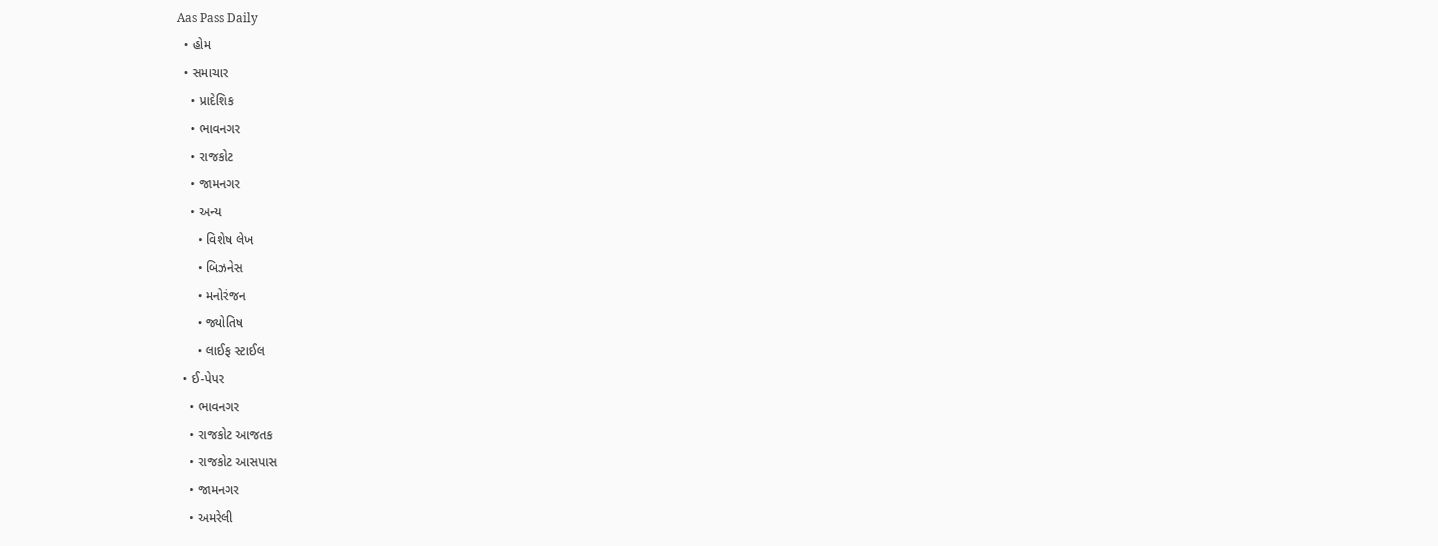Aas Pass Daily
  • હોમ
  • સમાચાર
    • પ્રાદેશિક
    • ભાવનગર
    • રાજકોટ
    • જામનગર
    • અન્ય
      • વિશેષ લેખ
      • બિઝનેસ
      • મનોરંજન
      • જ્યોતિષ
      • લાઈફ સ્ટાઈલ
  • ઈ-પેપર
    • ભાવનગર
    • રાજકોટ આજતક
    • રાજકોટ આસપાસ
    • જામનગર
    • અમરેલી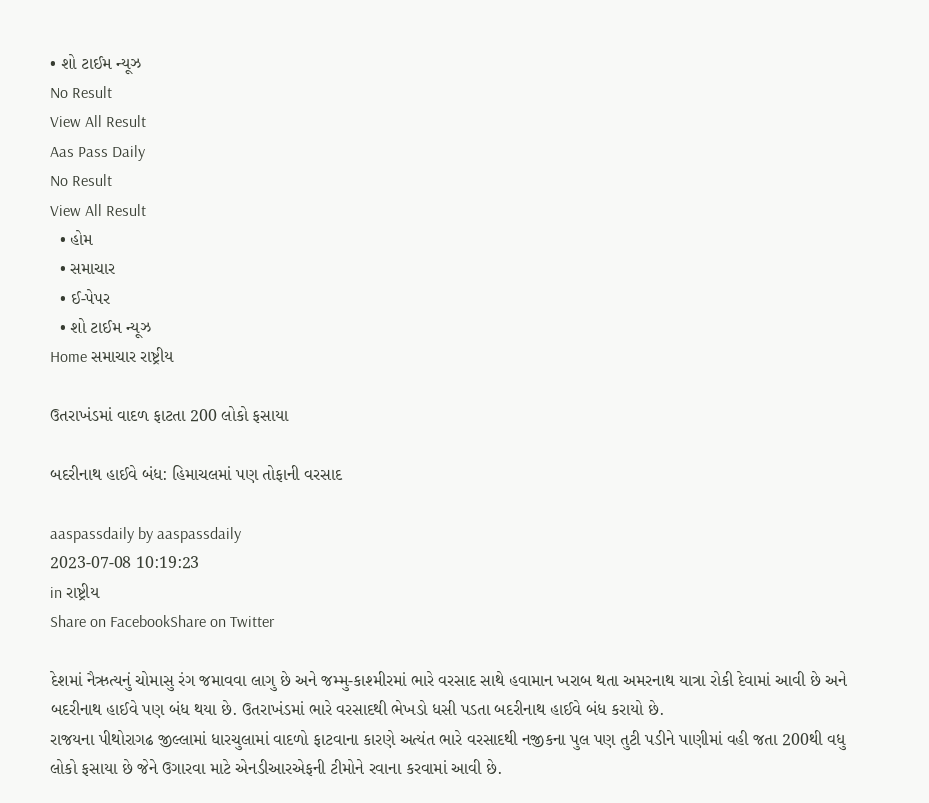• શો ટાઈમ ન્યૂઝ
No Result
View All Result
Aas Pass Daily
No Result
View All Result
  • હોમ
  • સમાચાર
  • ઈ-પેપર
  • શો ટાઈમ ન્યૂઝ
Home સમાચાર રાષ્ટ્રીય

ઉતરાખંડમાં વાદળ ફાટતા 200 લોકો ફસાયા

બદરીનાથ હાઈવે બંધ: હિમાચલમાં પણ તોફાની વરસાદ

aaspassdaily by aaspassdaily
2023-07-08 10:19:23
in રાષ્ટ્રીય
Share on FacebookShare on Twitter

દેશમાં નૈઋત્યનું ચોમાસુ રંગ જમાવવા લાગુ છે અને જમ્મુ-કાશ્મીરમાં ભારે વરસાદ સાથે હવામાન ખરાબ થતા અમરનાથ યાત્રા રોકી દેવામાં આવી છે અને બદરીનાથ હાઈવે પણ બંધ થયા છે. ઉતરાખંડમાં ભારે વરસાદથી ભેખડો ધસી પડતા બદરીનાથ હાઈવે બંધ કરાયો છે.
રાજયના પીથોરાગઢ જીલ્લામાં ધારચુલામાં વાદળો ફાટવાના કારણે અત્યંત ભારે વરસાદથી નજીકના પુલ પણ તુટી પડીને પાણીમાં વહી જતા 200થી વધુ લોકો ફસાયા છે જેને ઉગારવા માટે એનડીઆરએફની ટીમોને રવાના કરવામાં આવી છે.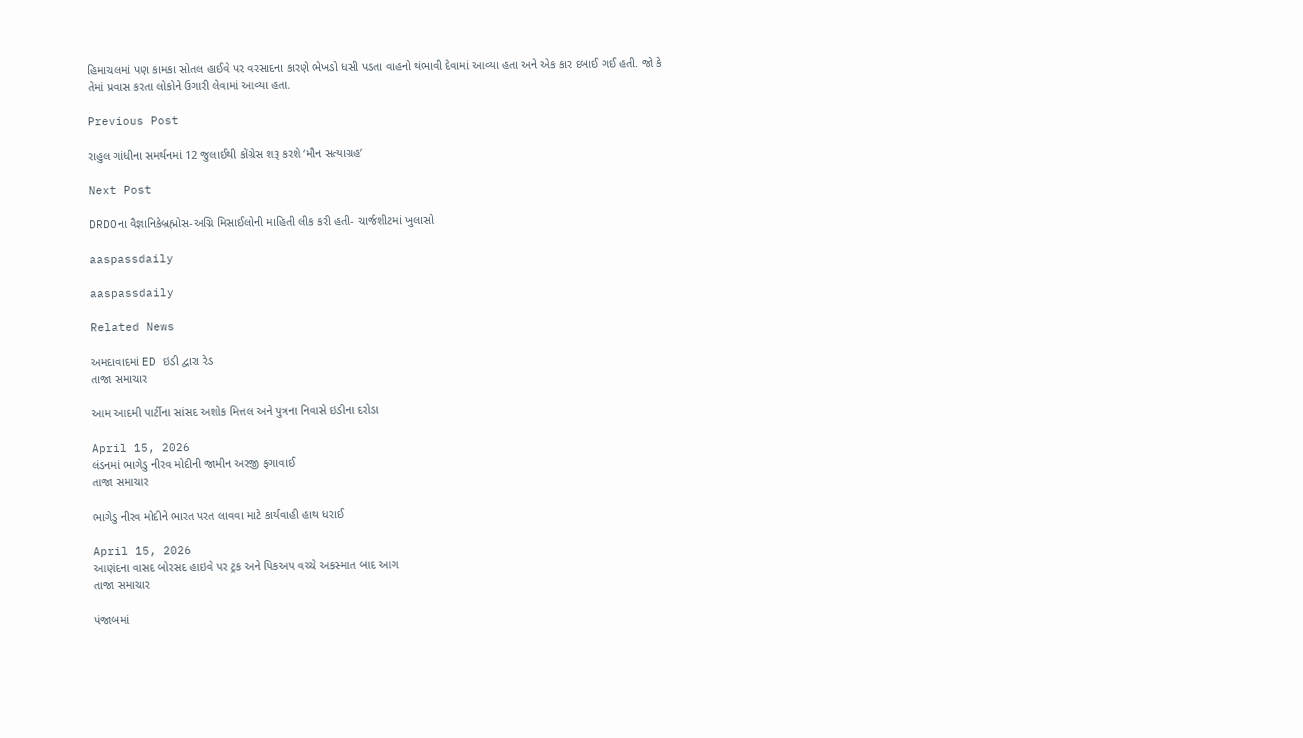હિમાચલમાં પણ કામકા સોતલ હાઈવે પર વરસાદના કારણે ભેખડો ધસી પડતા વાહનો થંભાવી દેવામાં આવ્યા હતા અને એક કાર દબાઈ ગઈ હતી. જો કે તેમાં પ્રવાસ કરતા લોકોને ઉગારી લેવામાં આવ્યા હતા.

Previous Post

રાહુલ ગાંધીના સમર્થનમાં 12 જુલાઈથી કોંગ્રેસ શરૂ કરશે ‘મૌન સત્યાગ્રહ’

Next Post

DRDOના વૈજ્ઞાનિકેબ્રહ્મોસ-અગ્નિ મિસાઈલોની માહિતી લીક કરી હતી- ચાર્જશીટમાં ખુલાસો

aaspassdaily

aaspassdaily

Related News

અમદાવાદમાં ED ઇડી દ્વારા રેડ
તાજા સમાચાર

આમ આદમી પાર્ટીના સાંસદ અશોક મિત્તલ અને પુત્રના નિવાસે ઇડીના દરોડા

April 15, 2026
લંડનમાં ભાગેડુ નીરવ મોદીની જામીન અરજી ફગાવાઈ
તાજા સમાચાર

ભાગેડુ નીરવ મોદીને ભારત પરત લાવવા માટે કાર્યવાહી હાથ ધરાઈ

April 15, 2026
આણંદના વાસદ બોરસદ હાઇવે પર ટ્રક અને પિકઅપ વચ્ચે અકસ્માત બાદ આગ
તાજા સમાચાર

પંજાબમાં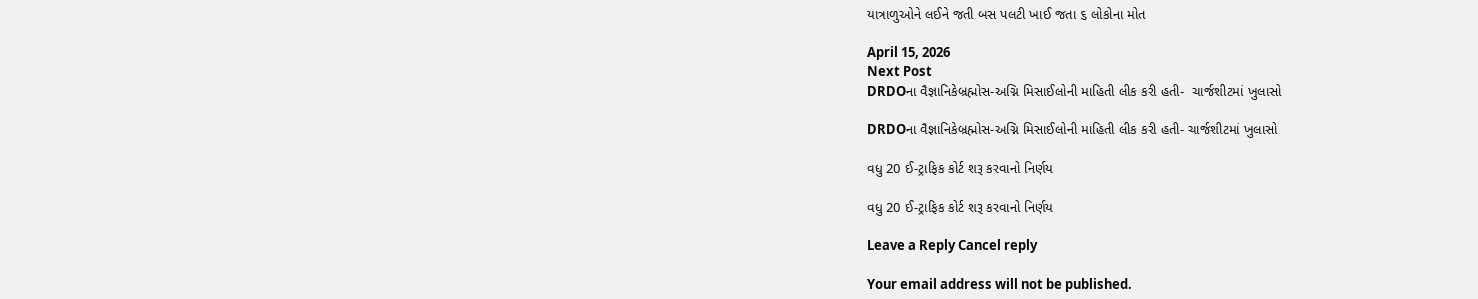યાત્રાળુઓને લઈને જતી બસ પલટી ખાઈ જતા ૬ લોકોના મોત

April 15, 2026
Next Post
DRDOના વૈજ્ઞાનિકેબ્રહ્મોસ-અગ્નિ મિસાઈલોની માહિતી લીક કરી હતી-  ચાર્જશીટમાં ખુલાસો

DRDOના વૈજ્ઞાનિકેબ્રહ્મોસ-અગ્નિ મિસાઈલોની માહિતી લીક કરી હતી- ચાર્જશીટમાં ખુલાસો

વધુ 20 ઈ-ટ્રાફિક કોર્ટ શરૂ કરવાનો નિર્ણય

વધુ 20 ઈ-ટ્રાફિક કોર્ટ શરૂ કરવાનો નિર્ણય

Leave a Reply Cancel reply

Your email address will not be published.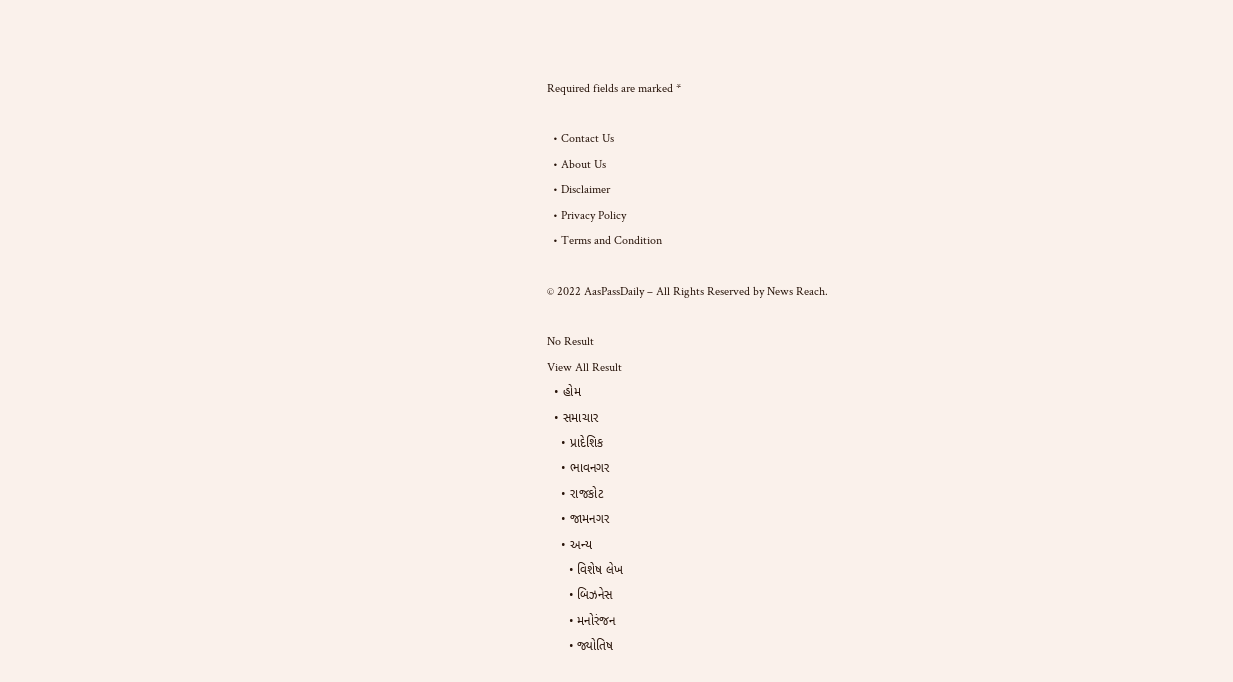Required fields are marked *

  • Contact Us
  • About Us
  • Disclaimer
  • Privacy Policy
  • Terms and Condition

© 2022 AasPassDaily – All Rights Reserved by News Reach.

No Result
View All Result
  • હોમ
  • સમાચાર
    • પ્રાદેશિક
    • ભાવનગર
    • રાજકોટ
    • જામનગર
    • અન્ય
      • વિશેષ લેખ
      • બિઝનેસ
      • મનોરંજન
      • જ્યોતિષ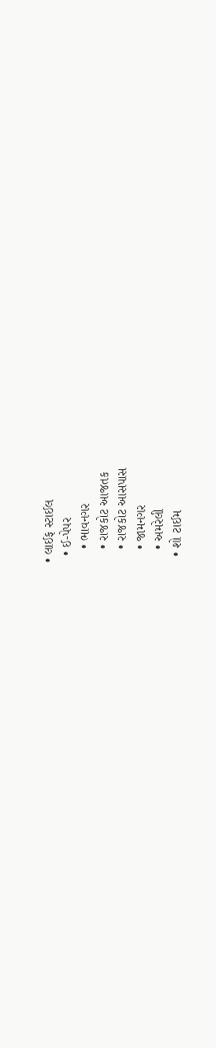• લાઈફ સ્ટાઈલ
  • ઈ-પેપર
    • ભાવનગર
    • રાજકોટ આજતક
    • રાજકોટ આસપાસ
    • જામનગર
    • અમરેલી
  • શો ટાઈમ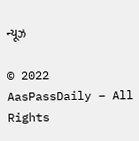ન્યૂઝ

© 2022 AasPassDaily – All Rights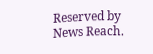Reserved by News Reach.